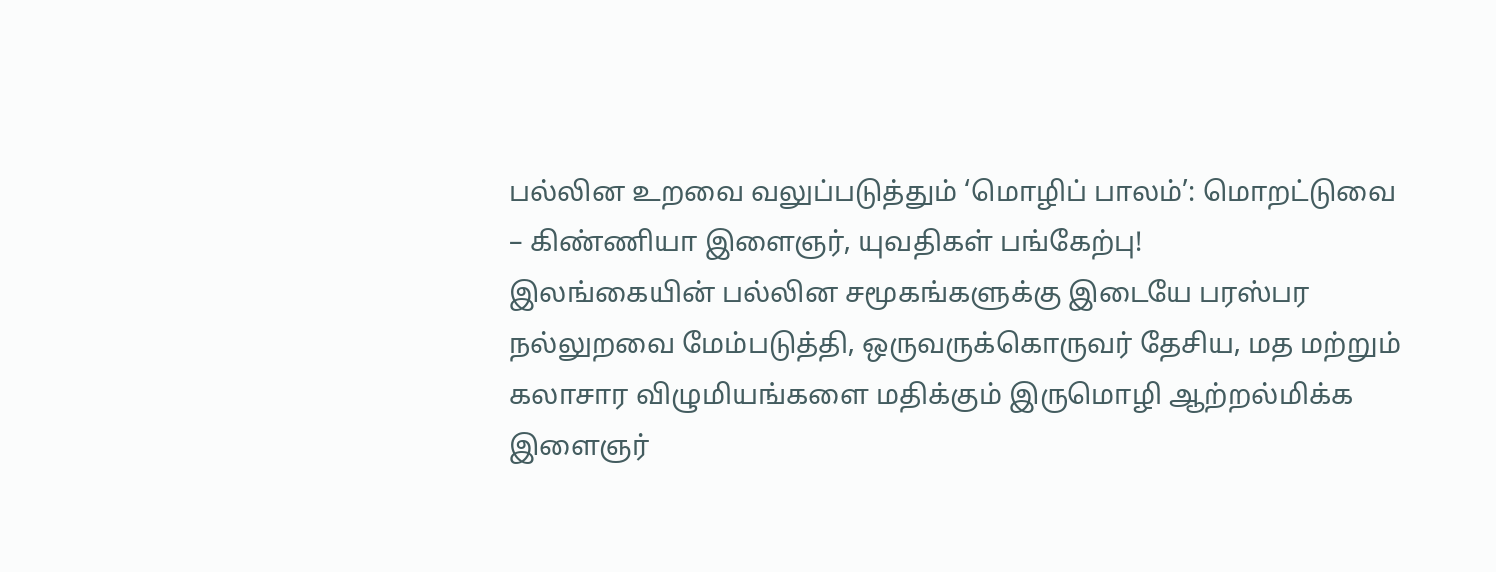பல்லின உறவை வலுப்படுத்தும் ‘மொழிப் பாலம்’: மொறட்டுவை – கிண்ணியா இளைஞர், யுவதிகள் பங்கேற்பு!
இலங்கையின் பல்லின சமூகங்களுக்கு இடையே பரஸ்பர நல்லுறவை மேம்படுத்தி, ஒருவருக்கொருவர் தேசிய, மத மற்றும் கலாசார விழுமியங்களை மதிக்கும் இருமொழி ஆற்றல்மிக்க இளைஞர்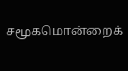சமூகமொன்றைக்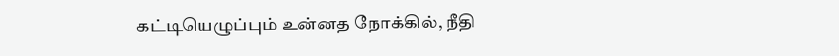கட்டியெழுப்பும் உன்னத நோக்கில், நீதி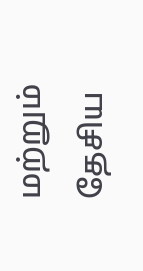மற்றும் தேசிய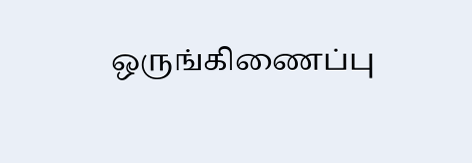ஒருங்கிணைப்பு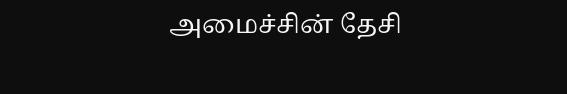அமைச்சின் தேசி